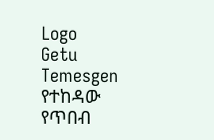Logo
Getu Temesgen
የተከዳው የጥበብ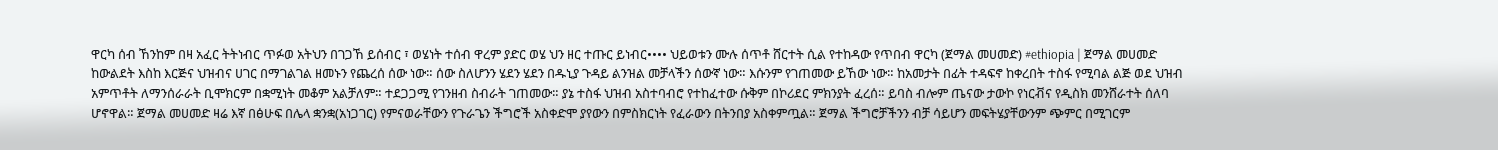ዋርካ ሰብ ኸንከም በዛ አፈር ትትነብር ጥፉወ አትህን በገጋኸ ይሰብር ፣ ወሄነት ተሰብ ዋረም ያድር ወሄ ህን ዘር ተጡር ይነብር•••• ህይወቱን ሙሉ ሰጥቶ ሸርተት ሲል የተከዳው የጥበብ ዋርካ (ጀማል መሀመድ) #ethiopia | ጀማል መሀመድ ከውልደት እስከ እርጅና ህዝብና ሀገር በማገልገል ዘመኑን የጨረሰ ሰው ነው። ሰው ስለሆንን ሄደን ሄደን በዱኒያ ጉዳይ ልንዝል መቻላችን ሰውኛ ነው። እሱንም የገጠመው ይኸው ነው። ከአመታት በፊት ተዳፍኖ ከቀረበት ተስፋ የሚባል ልጅ ወደ ህዝብ አምጥቶት ለማንሰራራት ቢሞክርም በቋሚነት መቆም አልቻለም። ተደጋጋሚ የገንዘብ ስብራት ገጠመው። ያኔ ተስፋ ህዝብ አስተባብሮ የተከፈተው ሱቅም በኮሪደር ምክንያት ፈረሰ። ይባስ ብሎም ጤናው ታውኮ የነርቭና የዲስክ መንሸራተት ሰለባ ሆኖዋል። ጀማል መሀመድ ዛሬ እኛ በፅሁፍ በሌላ ቋንቋ(አነጋገር) የምናወራቸውን የጉራጌን ችግሮች አስቀድሞ ያየውን በምስክርነት የፈራውን በትንበያ አስቀምጧል። ጀማል ችግሮቻችንን ብቻ ሳይሆን መፍትሄያቸውንም ጭምር በሚገርም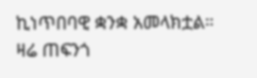ኪነጥበባዊ ቋንቋ አመላክቷል። ዛሬ ጠፍንጎ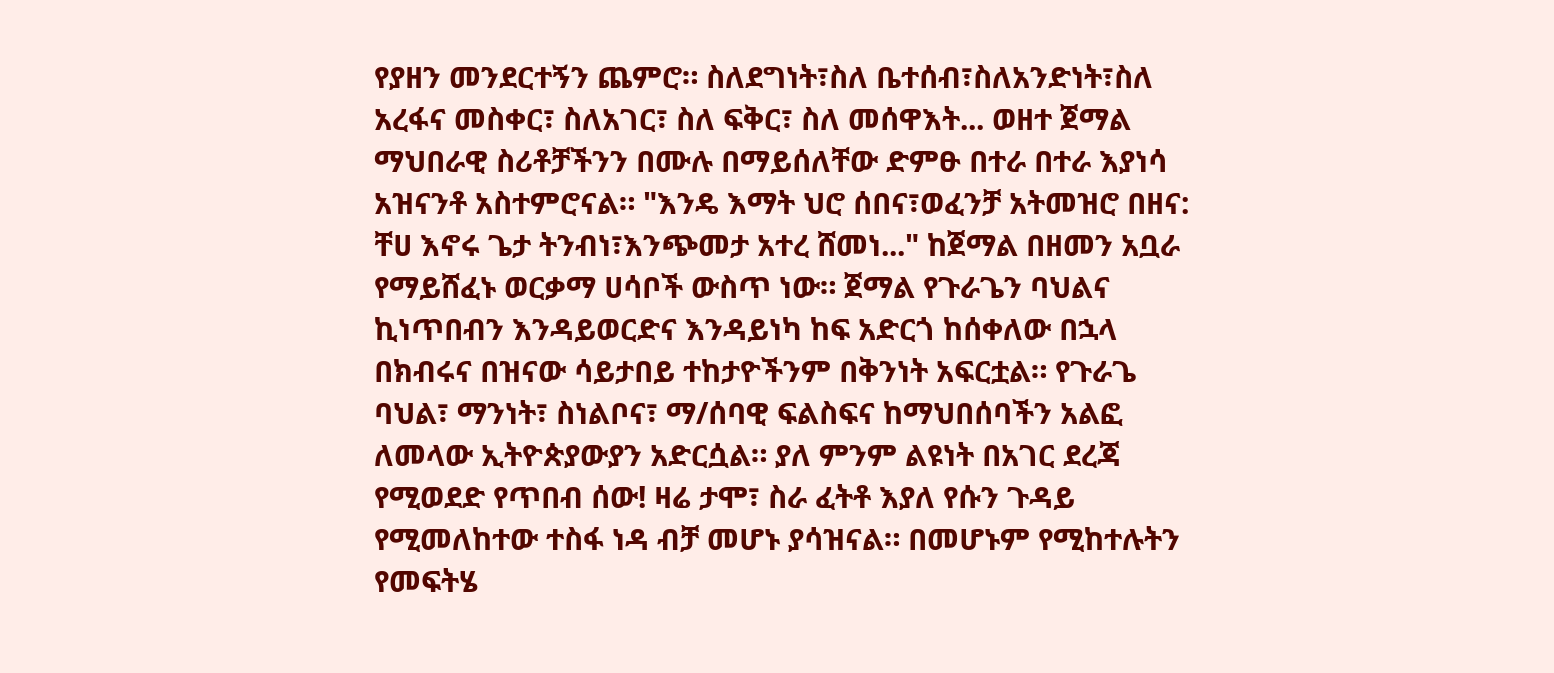የያዘን መንደርተኝን ጨምሮ። ስለደግነት፣ስለ ቤተሰብ፣ስለአንድነት፣ስለ አረፋና መስቀር፣ ስለአገር፣ ስለ ፍቅር፣ ስለ መሰዋእት... ወዘተ ጀማል ማህበራዊ ስሪቶቻችንን በሙሉ በማይሰለቸው ድምፁ በተራ በተራ እያነሳ አዝናንቶ አስተምሮናል። "እንዴ እማት ህሮ ሰበና፣ወፈንቻ አትመዝሮ በዘና: ቸሀ እኖሩ ጌታ ትንብነ፣እንጭመታ አተረ ሸመነ..." ከጀማል በዘመን አቧራ የማይሸፈኑ ወርቃማ ሀሳቦች ውስጥ ነው። ጀማል የጉራጌን ባህልና ኪነጥበብን እንዳይወርድና እንዳይነካ ከፍ አድርጎ ከሰቀለው በኋላ በክብሩና በዝናው ሳይታበይ ተከታዮችንም በቅንነት አፍርቷል። የጉራጌ ባህል፣ ማንነት፣ ስነልቦና፣ ማ/ሰባዊ ፍልስፍና ከማህበሰባችን አልፎ ለመላው ኢትዮጵያውያን አድርሷል። ያለ ምንም ልዩነት በአገር ደረጃ የሚወደድ የጥበብ ሰው! ዛሬ ታሞ፣ ስራ ፈትቶ እያለ የሱን ጉዳይ የሚመለከተው ተስፋ ነዳ ብቻ መሆኑ ያሳዝናል። በመሆኑም የሚከተሉትን የመፍትሄ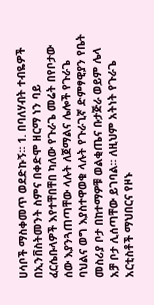ሀሳቦች ማስቀመጥ ወደድኩኝ። 1. በባለሃብት ተብዬዎች በኢንቨስትመንት ስምና በቀድሞ ዘርማ ነን ባይ ፈርሴቡላዎች እየተቸበቸበ ካለው የጉራጌ መሬት በየቦታው ሰው እያንጓጠጣቸው ላሉት ለጀማልና ሌሎች የጉራጌ ባህልና ወግ እያስተዋወቁ ላሉት የጉራጊኛ ድምፃዊያን የቤት መስሪያ ቦታ በከተማዎቹ ወልቂጤና ቡታጅራ ወይም ሌላ አቻ ቦታ ሊሰጣቸው ይገባል። ለዚህም አትነት የጉራጌ አርቲስቶች ማህበርና የዞኑ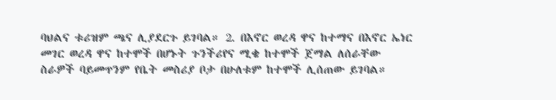ባህልና ቱሪዝም ጫና ሊያደርጉ ይገባል። 2. በእኖር ወረዳ ዋና ከተማና በእኖር ኤነር መገር ወረዳ ዋና ከተሞች በሆኑት ጉንችሪየና ሚቄ ከተሞች ጀማል ለሰራቸው ስራዎች ባይመጥንም የቤት መስሪያ ቦታ በሁለቱም ከተሞች ሊሰጠው ይገባል።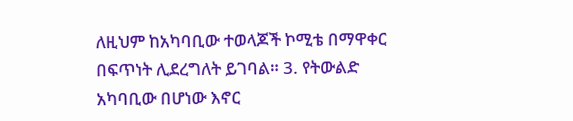ለዚህም ከአካባቢው ተወላጆች ኮሚቴ በማዋቀር በፍጥነት ሊደረግለት ይገባል። 3. የትውልድ አካባቢው በሆነው እኖር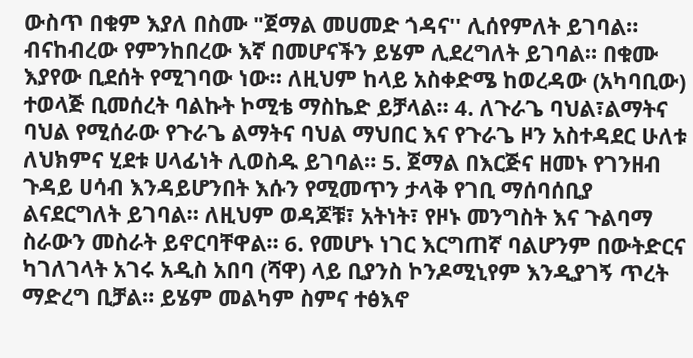ውስጥ በቁም እያለ በስሙ "ጀማል መሀመድ ጎዳና'' ሊሰየምለት ይገባል። ብናከብረው የምንከበረው እኛ በመሆናችን ይሄም ሊደረግለት ይገባል። በቁሙ እያየው ቢደሰት የሚገባው ነው። ለዚህም ከላይ አስቀድሜ ከወረዳው (አካባቢው) ተወላጅ ቢመሰረት ባልኩት ኮሚቴ ማስኬድ ይቻላል። 4. ለጉራጌ ባህል፣ልማትና ባህል የሚሰራው የጉራጌ ልማትና ባህል ማህበር እና የጉራጌ ዞን አስተዳደር ሁለቱ ለህክምና ሂደቱ ሀላፊነት ሊወስዱ ይገባል። 5. ጀማል በእርጅና ዘመኑ የገንዘብ ጉዳይ ሀሳብ እንዳይሆንበት እሱን የሚመጥን ታላቅ የገቢ ማሰባሰቢያ ልናደርግለት ይገባል። ለዚህም ወዳጆቹ፣ አትነት፣ የዞኑ መንግስት እና ጉልባማ ስራውን መስራት ይኖርባቸዋል። 6. የመሆኑ ነገር እርግጠኛ ባልሆንም በውትድርና ካገለገላት አገሩ አዲስ አበባ (ሻዋ) ላይ ቢያንስ ኮንዶሚኒየም እንዲያገኝ ጥረት ማድረግ ቢቻል። ይሄም መልካም ስምና ተፅእኖ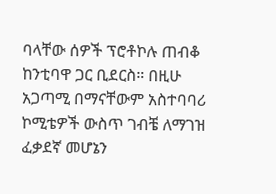ባላቸው ሰዎች ፕሮቶኮሉ ጠብቆ ከንቲባዋ ጋር ቢደርስ። በዚሁ አጋጣሚ በማናቸውም አስተባባሪ ኮሚቴዎች ውስጥ ገብቼ ለማገዝ ፈቃደኛ መሆኔን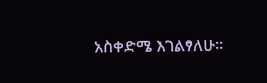አስቀድሜ እገልፃለሁ።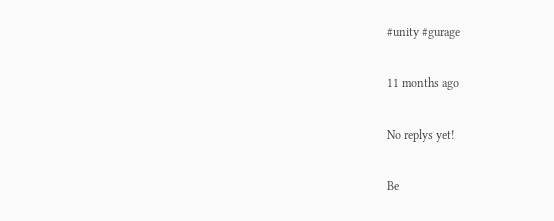#unity #gurage

11 months ago

No replys yet!

Be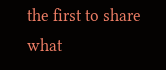the first to share what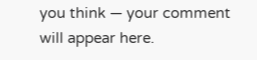you think — your comment will appear here.